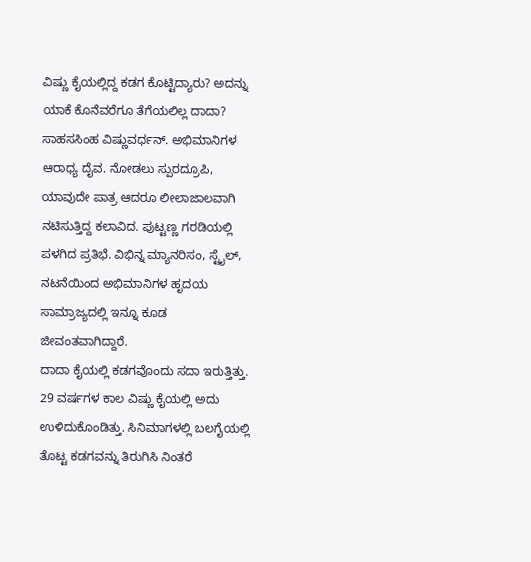ವಿಷ್ಣು ಕೈಯಲ್ಲಿದ್ದ ಕಡಗ ಕೊಟ್ಟಿದ್ಯಾರು? ಅದನ್ನು ಯಾಕೆ ಕೊನೆವರೆಗೂ ತೆಗೆಯಲಿಲ್ಲ ದಾದಾ?
ಸಾಹಸಸಿಂಹ ವಿಷ್ಣುವರ್ಧನ್. ಅಭಿಮಾನಿಗಳ ಆರಾಧ್ಯ ದೈವ. ನೋಡಲು ಸ್ಪುರದ್ರೂಪಿ, ಯಾವುದೇ ಪಾತ್ರ ಆದರೂ ಲೀಲಾಜಾಲವಾಗಿ ನಟಿಸುತ್ತಿದ್ದ ಕಲಾವಿದ. ಪುಟ್ಟಣ್ಣ ಗರಡಿಯಲ್ಲಿ ಪಳಗಿದ ಪ್ರತಿಭೆ. ವಿಭಿನ್ನ ಮ್ಯಾನರಿಸಂ, ಸ್ಟೈಲ್, ನಟನೆಯಿಂದ ಅಭಿಮಾನಿಗಳ ಹೃದಯ ಸಾಮ್ರಾಜ್ಯದಲ್ಲಿ ಇನ್ನೂ ಕೂಡ ಜೀವಂತವಾಗಿದ್ದಾರೆ.
ದಾದಾ ಕೈಯಲ್ಲಿ ಕಡಗವೊಂದು ಸದಾ ಇರುತ್ತಿತ್ತು. 29 ವರ್ಷಗಳ ಕಾಲ ವಿಷ್ಣು ಕೈಯಲ್ಲಿ ಅದು ಉಳಿದುಕೊಂಡಿತ್ತು. ಸಿನಿಮಾಗಳಲ್ಲಿ ಬಲಗೈಯಲ್ಲಿ ತೊಟ್ಟ ಕಡಗವನ್ನು ತಿರುಗಿಸಿ ನಿಂತರೆ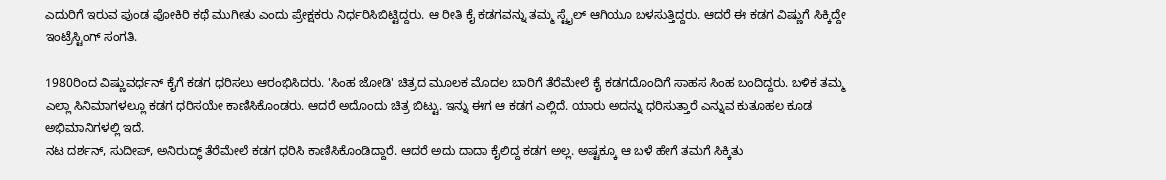ಎದುರಿಗೆ ಇರುವ ಪುಂಡ ಪೋಕಿರಿ ಕಥೆ ಮುಗೀತು ಎಂದು ಪ್ರೇಕ್ಷಕರು ನಿರ್ಧರಿಸಿಬಿಟ್ಟಿದ್ದರು. ಆ ರೀತಿ ಕೈ ಕಡಗವನ್ನು ತಮ್ಮ ಸ್ಟೈಲ್ ಆಗಿಯೂ ಬಳಸುತ್ತಿದ್ದರು. ಆದರೆ ಈ ಕಡಗ ವಿಷ್ಣುಗೆ ಸಿಕ್ಕಿದ್ದೇ ಇಂಟ್ರೆಸ್ಟಿಂಗ್ ಸಂಗತಿ.

1980ರಿಂದ ವಿಷ್ಣುವರ್ಧನ್ ಕೈಗೆ ಕಡಗ ಧರಿಸಲು ಆರಂಭಿಸಿದರು. 'ಸಿಂಹ ಜೋಡಿ' ಚಿತ್ರದ ಮೂಲಕ ಮೊದಲ ಬಾರಿಗೆ ತೆರೆಮೇಲೆ ಕೈ ಕಡಗದೊಂದಿಗೆ ಸಾಹಸ ಸಿಂಹ ಬಂದಿದ್ದರು. ಬಳಿಕ ತಮ್ಮ ಎಲ್ಲಾ ಸಿನಿಮಾಗಳಲ್ಲೂ ಕಡಗ ಧರಿಸಯೇ ಕಾಣಿಸಿಕೊಂಡರು. ಆದರೆ ಅದೊಂದು ಚಿತ್ರ ಬಿಟ್ಟು. ಇನ್ನು ಈಗ ಆ ಕಡಗ ಎಲ್ಲಿದೆ. ಯಾರು ಅದನ್ನು ಧರಿಸುತ್ತಾರೆ ಎನ್ನುವ ಕುತೂಹಲ ಕೂಡ ಅಭಿಮಾನಿಗಳಲ್ಲಿ ಇದೆ.
ನಟ ದರ್ಶನ್, ಸುದೀಪ್, ಅನಿರುದ್ಧ್ ತೆರೆಮೇಲೆ ಕಡಗ ಧರಿಸಿ ಕಾಣಿಸಿಕೊಂಡಿದ್ದಾರೆ. ಆದರೆ ಅದು ದಾದಾ ಕೈಲಿದ್ದ ಕಡಗ ಅಲ್ಲ. ಅಷ್ಟಕ್ಕೂ ಆ ಬಳೆ ಹೇಗೆ ತಮಗೆ ಸಿಕ್ಕಿತು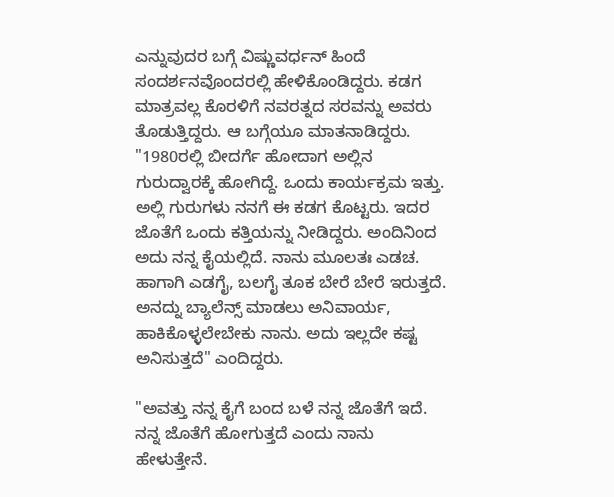ಎನ್ನುವುದರ ಬಗ್ಗೆ ವಿಷ್ಣುವರ್ಧನ್ ಹಿಂದೆ ಸಂದರ್ಶನವೊಂದರಲ್ಲಿ ಹೇಳಿಕೊಂಡಿದ್ದರು. ಕಡಗ ಮಾತ್ರವಲ್ಲ ಕೊರಳಿಗೆ ನವರತ್ನದ ಸರವನ್ನು ಅವರು ತೊಡುತ್ತಿದ್ದರು. ಆ ಬಗ್ಗೆಯೂ ಮಾತನಾಡಿದ್ದರು.
"1980ರಲ್ಲಿ ಬೀದರ್ಗೆ ಹೋದಾಗ ಅಲ್ಲಿನ ಗುರುದ್ವಾರಕ್ಕೆ ಹೋಗಿದ್ದೆ. ಒಂದು ಕಾರ್ಯಕ್ರಮ ಇತ್ತು. ಅಲ್ಲಿ ಗುರುಗಳು ನನಗೆ ಈ ಕಡಗ ಕೊಟ್ಟರು. ಇದರ ಜೊತೆಗೆ ಒಂದು ಕತ್ತಿಯನ್ನು ನೀಡಿದ್ದರು. ಅಂದಿನಿಂದ ಅದು ನನ್ನ ಕೈಯಲ್ಲಿದೆ. ನಾನು ಮೂಲತಃ ಎಡಚ. ಹಾಗಾಗಿ ಎಡಗೈ, ಬಲಗೈ ತೂಕ ಬೇರೆ ಬೇರೆ ಇರುತ್ತದೆ. ಅನದ್ನು ಬ್ಯಾಲೆನ್ಸ್ ಮಾಡಲು ಅನಿವಾರ್ಯ, ಹಾಕಿಕೊಳ್ಳಲೇಬೇಕು ನಾನು. ಅದು ಇಲ್ಲದೇ ಕಷ್ಟ ಅನಿಸುತ್ತದೆ" ಎಂದಿದ್ದರು.

"ಅವತ್ತು ನನ್ನ ಕೈಗೆ ಬಂದ ಬಳೆ ನನ್ನ ಜೊತೆಗೆ ಇದೆ. ನನ್ನ ಜೊತೆಗೆ ಹೋಗುತ್ತದೆ ಎಂದು ನಾನು ಹೇಳುತ್ತೇನೆ.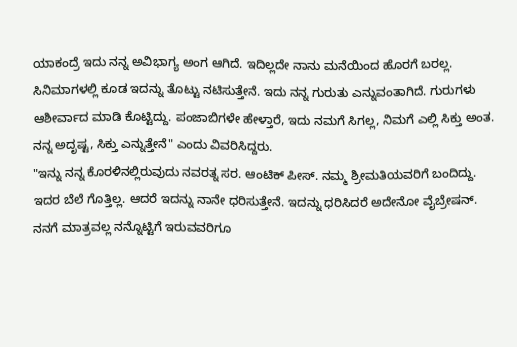ಯಾಕಂದ್ರೆ ಇದು ನನ್ನ ಅವಿಭಾಗ್ಯ ಅಂಗ ಆಗಿದೆ. ಇದಿಲ್ಲದೇ ನಾನು ಮನೆಯಿಂದ ಹೊರಗೆ ಬರಲ್ಲ. ಸಿನಿಮಾಗಳಲ್ಲಿ ಕೂಡ ಇದನ್ನು ತೊಟ್ಟು ನಟಿಸುತ್ತೇನೆ. ಇದು ನನ್ನ ಗುರುತು ಎನ್ನುವಂತಾಗಿದೆ. ಗುರುಗಳು ಆಶೀರ್ವಾದ ಮಾಡಿ ಕೊಟ್ಟಿದ್ದು. ಪಂಜಾಬಿಗಳೇ ಹೇಳ್ತಾರೆ, ಇದು ನಮಗೆ ಸಿಗಲ್ಲ, ನಿಮಗೆ ಎಲ್ಲಿ ಸಿಕ್ತು ಅಂತ. ನನ್ನ ಅದೃಷ್ಟ, ಸಿಕ್ತು ಎನ್ನುತ್ತೇನೆ" ಎಂದು ವಿವರಿಸಿದ್ದರು.
"ಇನ್ನು ನನ್ನ ಕೊರಳಿನಲ್ಲಿರುವುದು ನವರತ್ನ ಸರ. ಆಂಟಿಕ್ ಪೀಸ್. ನಮ್ಮ ಶ್ರೀಮತಿಯವರಿಗೆ ಬಂದಿದ್ದು. ಇದರ ಬೆಲೆ ಗೊತ್ತಿಲ್ಲ. ಆದರೆ ಇದನ್ನು ನಾನೇ ಧರಿಸುತ್ತೇನೆ. ಇದನ್ನು ಧರಿಸಿದರೆ ಅದೇನೋ ವೈಬ್ರೇಷನ್. ನನಗೆ ಮಾತ್ರವಲ್ಲ ನನ್ನೊಟ್ಟಿಗೆ ಇರುವವರಿಗೂ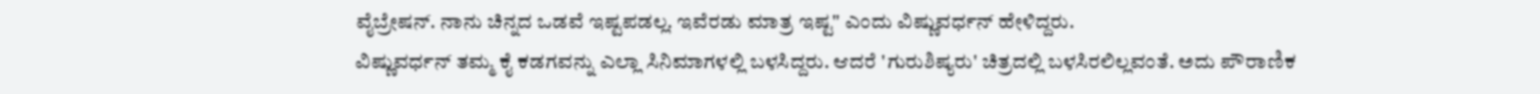ವೈಬ್ರೇಷನ್. ನಾನು ಚಿನ್ನದ ಒಡವೆ ಇಷ್ಟಪಡಲ್ಲ. ಇವೆರಡು ಮಾತ್ರ ಇಷ್ಟ" ಎಂದು ವಿಷ್ಣುವರ್ಧನ್ ಹೇಳಿದ್ದರು.
ವಿಷ್ಣುವರ್ಧನ್ ತಮ್ಮ ಕೈ ಕಡಗವನ್ನು ಎಲ್ಲಾ ಸಿನಿಮಾಗಳಲ್ಲಿ ಬಳಸಿದ್ದರು. ಆದರೆ 'ಗುರುಶಿಷ್ಯರು' ಚಿತ್ರದಲ್ಲಿ ಬಳಸಿರಲಿಲ್ಲವಂತೆ. ಅದು ಪೌರಾಣಿಕ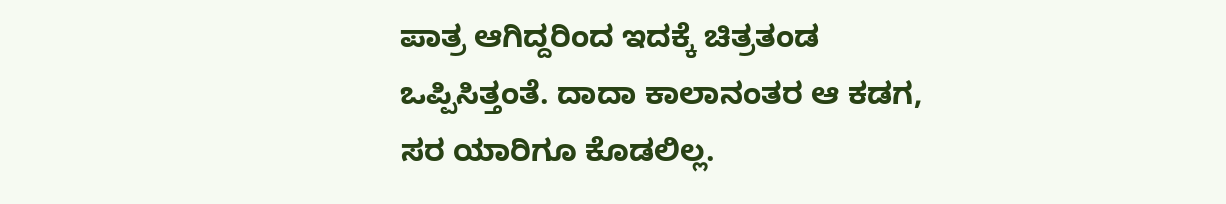ಪಾತ್ರ ಆಗಿದ್ದರಿಂದ ಇದಕ್ಕೆ ಚಿತ್ರತಂಡ ಒಪ್ಪಿಸಿತ್ತಂತೆ. ದಾದಾ ಕಾಲಾನಂತರ ಆ ಕಡಗ, ಸರ ಯಾರಿಗೂ ಕೊಡಲಿಲ್ಲ.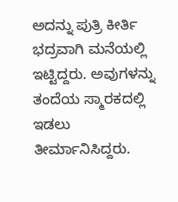ಅದನ್ನು ಪುತ್ರಿ ಕೀರ್ತಿ ಭದ್ರವಾಗಿ ಮನೆಯಲ್ಲಿ ಇಟ್ಟಿದ್ದರು. ಅವುಗಳನ್ನು ತಂದೆಯ ಸ್ಮಾರಕದಲ್ಲಿ ಇಡಲು ತೀರ್ಮಾನಿಸಿದ್ದರು.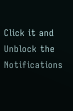Click it and Unblock the Notifications